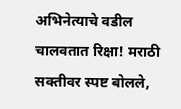अभिनेत्याचे वडील चालवतात रिक्षा! मराठी सक्तीवर स्पष्ट बोलले,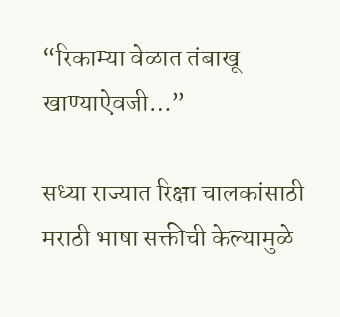“रिकाम्या वेळात तंबाखू खाण्याऐवजी…”

सध्या राज्यात रिक्षा चालकांसाठी मराठी भाषा सक्तीची केल्यामुळे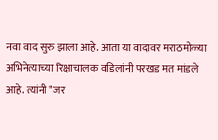नवा वाद सुरु झाला आहे. आता या वादावर मराठमोळ्या अभिनेत्याच्या रिक्षाचालक वडिलांनी परखड मत मांडले आहे. त्यांनी "जर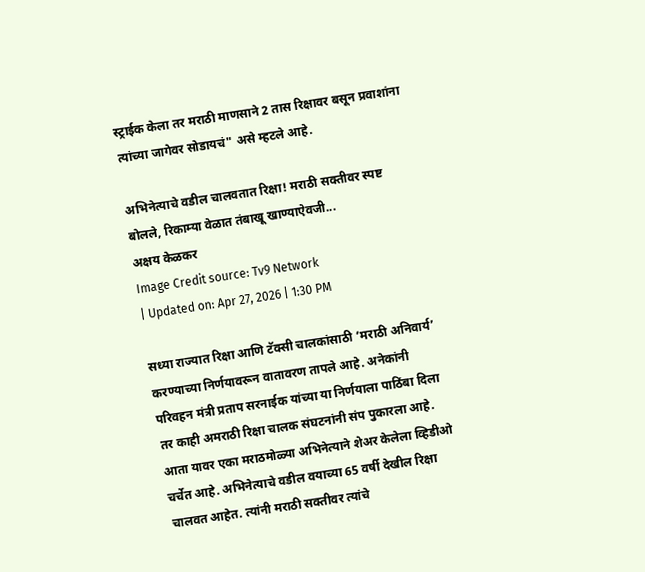स्ट्राईक केला तर मराठी माणसाने 2 तास रिक्षावर बसून प्रवाशांना त्यांच्या जागेवर सोडायचं" असे म्हटले आहे.

अभिनेत्याचे वडील चालवतात रिक्षा! मराठी सक्तीवर स्पष्ट बोलले, रिकाम्या वेळात तंबाखू खाण्याऐवजी...
अक्षय केळकर
Image Credit source: Tv9 Network
| Updated on: Apr 27, 2026 | 1:30 PM

सध्या राज्यात रिक्षा आणि टॅक्सी चालकांसाठी ‘मराठी अनिवार्य’ करण्याच्या निर्णयावरून वातावरण तापले आहे. अनेकांनी परिवहन मंत्री प्रताप सरनाईक यांच्या या निर्णयाला पाठिंबा दिला तर काही अमराठी रिक्षा चालक संघटनांनी संप पुकारला आहे. आता यावर एका मराठमोळ्या अभिनेत्याने शेअर केलेला व्हिडीओ चर्चेत आहे. अभिनेत्याचे वडील वयाच्या 65 वर्षी देखील रिक्षा चालवत आहेत. त्यांनी मराठी सक्तीवर त्यांचे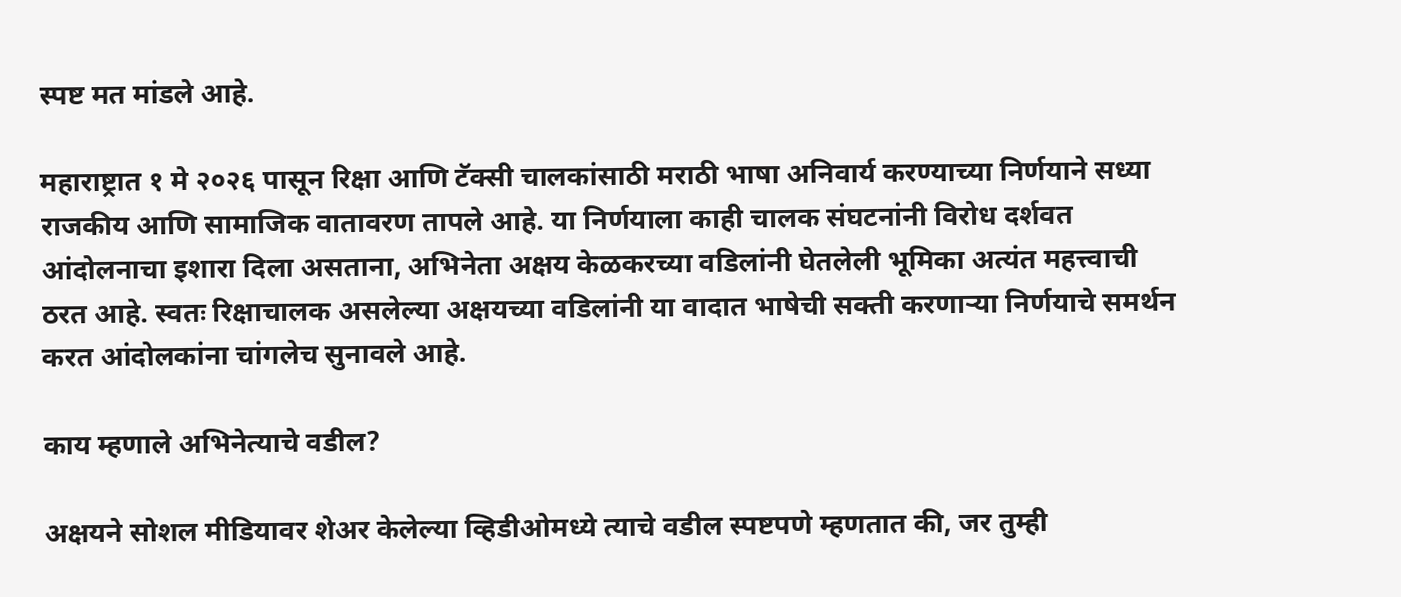स्पष्ट मत मांडले आहे.

महाराष्ट्रात १ मे २०२६ पासून रिक्षा आणि टॅक्सी चालकांसाठी मराठी भाषा अनिवार्य करण्याच्या निर्णयाने सध्या राजकीय आणि सामाजिक वातावरण तापले आहे. या निर्णयाला काही चालक संघटनांनी विरोध दर्शवत आंदोलनाचा इशारा दिला असताना, अभिनेता अक्षय केळकरच्या वडिलांनी घेतलेली भूमिका अत्यंत महत्त्वाची ठरत आहे. स्वतः रिक्षाचालक असलेल्या अक्षयच्या वडिलांनी या वादात भाषेची सक्ती करणाऱ्या निर्णयाचे समर्थन करत आंदोलकांना चांगलेच सुनावले आहे.

काय म्हणाले अभिनेत्याचे वडील?

अक्षयने सोशल मीडियावर शेअर केलेल्या व्हिडीओमध्ये त्याचे वडील स्पष्टपणे म्हणतात की, जर तुम्ही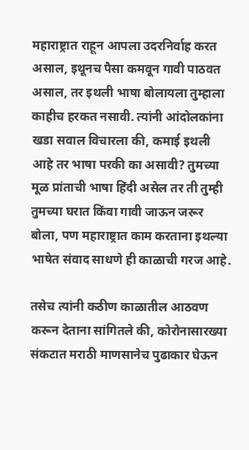महाराष्ट्रात राहून आपला उदरनिर्वाह करत असाल, इथूनच पैसा कमवून गावी पाठवत असाल, तर इथली भाषा बोलायला तुम्हाला काहीच हरकत नसावी. त्यांनी आंदोलकांना खडा सवाल विचारला की, कमाई इथली आहे तर भाषा परकी का असावी? तुमच्या मूळ प्रांताची भाषा हिंदी असेल तर ती तुम्ही तुमच्या घरात किंवा गावी जाऊन जरूर बोला, पण महाराष्ट्रात काम करताना इथल्या भाषेत संवाद साधणे ही काळाची गरज आहे.

तसेच त्यांनी कठीण काळातील आठवण करून देताना सांगितले की, कोरोनासारख्या संकटात मराठी माणसानेच पुढाकार घेऊन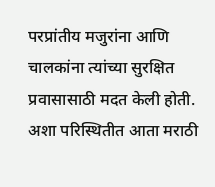परप्रांतीय मजुरांना आणि चालकांना त्यांच्या सुरक्षित प्रवासासाठी मदत केली होती. अशा परिस्थितीत आता मराठी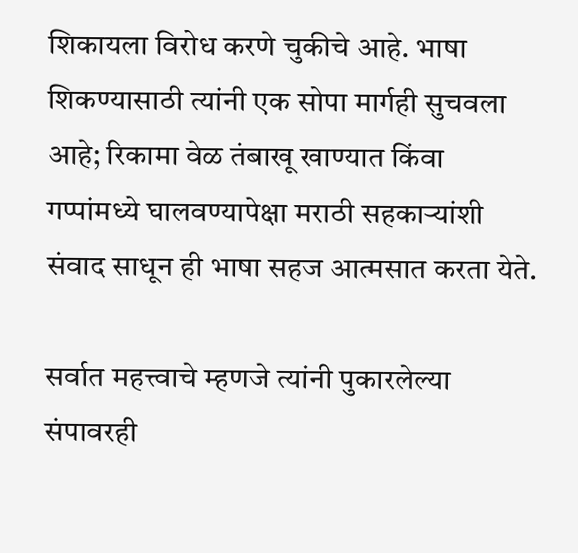शिकायला विरोध करणे चुकीचे आहे. भाषा शिकण्यासाठी त्यांनी एक सोपा मार्गही सुचवला आहे; रिकामा वेळ तंबाखू खाण्यात किंवा गप्पांमध्ये घालवण्यापेक्षा मराठी सहकाऱ्यांशी संवाद साधून ही भाषा सहज आत्मसात करता येते.

सर्वात महत्त्वाचे म्हणजे त्यांनी पुकारलेल्या संपावरही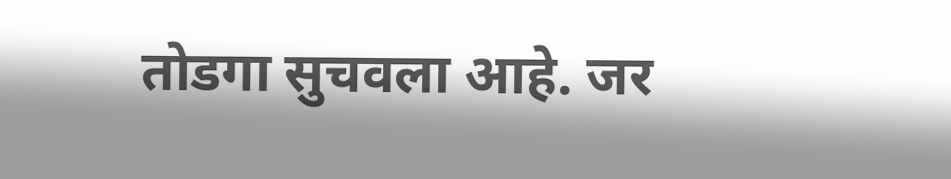तोडगा सुचवला आहे. जर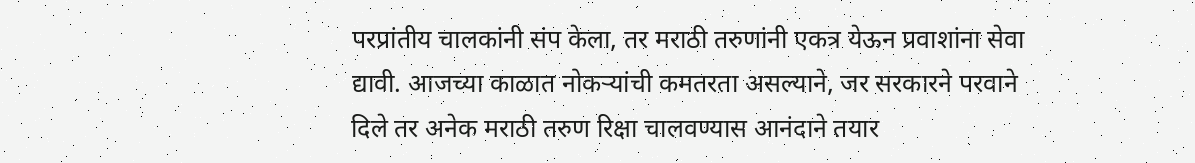परप्रांतीय चालकांनी संप केला, तर मराठी तरुणांनी एकत्र येऊन प्रवाशांना सेवा द्यावी. आजच्या काळात नोकऱ्यांची कमतरता असल्याने, जर सरकारने परवाने दिले तर अनेक मराठी तरुण रिक्षा चालवण्यास आनंदाने तयार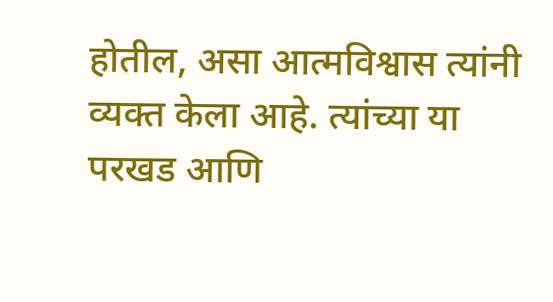होतील, असा आत्मविश्वास त्यांनी व्यक्त केला आहे. त्यांच्या या परखड आणि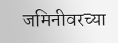जमिनीवरच्या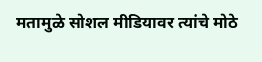मतामुळे सोशल मीडियावर त्यांचे मोठे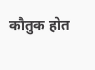कौतुक होत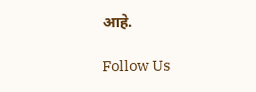आहे.

Follow Us